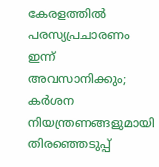കേരളത്തിൽ പരസ്യപ്രചാരണം ഇന്ന് അവസാനിക്കും; കർശന നിയന്ത്രണങ്ങളുമായി തിരഞ്ഞെടുപ്പ്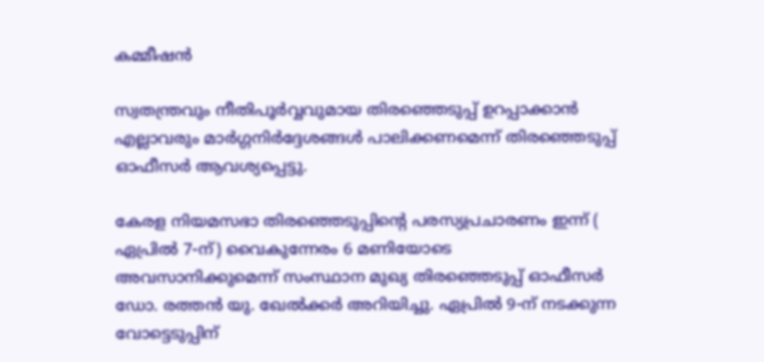കമ്മീഷൻ

സ്വതന്ത്രവും നീതിപൂർവ്വവുമായ തിരഞ്ഞെടുപ്പ് ഉറപ്പാക്കാൻ എല്ലാവരും മാർഗ്ഗനിർദ്ദേശങ്ങൾ പാലിക്കണമെന്ന് തിരഞ്ഞെടുപ്പ് ഓഫീസർ ആവശ്യപ്പെട്ടു.

കേരള നിയമസഭാ തിരഞ്ഞെടുപ്പിന്‍റെ പരസ്യപ്രചാരണം ഇന്ന് ( ഏപ്രിൽ 7-ന്) വൈകുന്നേരം 6 മണിയോടെ അവസാനിക്കുമെന്ന് സംസ്ഥാന മുഖ്യ തിരഞ്ഞെടുപ്പ് ഓഫീസർ ഡോ. രത്തൻ യു. ഖേൽക്കർ അറിയിച്ചു. ഏപ്രിൽ 9-ന് നടക്കുന്ന വോട്ടെടുപ്പിന്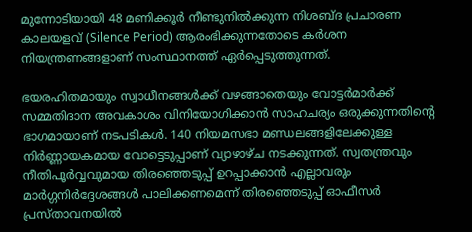മുന്നോടിയായി 48 മണിക്കൂർ നീണ്ടുനിൽക്കുന്ന നിശബ്ദ പ്രചാരണ കാലയളവ് (Silence Period) ആരംഭിക്കുന്നതോടെ കർശന നിയന്ത്രണങ്ങളാണ് സംസ്ഥാനത്ത് ഏർപ്പെടുത്തുന്നത്.

ഭയരഹിതമായും സ്വാധീനങ്ങൾക്ക് വഴങ്ങാതെയും വോട്ടർമാർക്ക് സമ്മതിദാന അവകാശം വിനിയോഗിക്കാൻ സാഹചര്യം ഒരുക്കുന്നതിന്റെ ഭാഗമായാണ് നടപടികൾ. 140 നിയമസഭാ മണ്ഡലങ്ങളിലേക്കുള്ള നിർണ്ണായകമായ വോട്ടെടുപ്പാണ് വ്യാഴാഴ്ച നടക്കുന്നത്. സ്വതന്ത്രവും നീതിപൂർവ്വവുമായ തിരഞ്ഞെടുപ്പ് ഉറപ്പാക്കാൻ എല്ലാവരും മാർഗ്ഗനിർദ്ദേശങ്ങൾ പാലിക്കണമെന്ന് തിരഞ്ഞെടുപ്പ് ഓഫീസർ പ്രസ്താവനയിൽ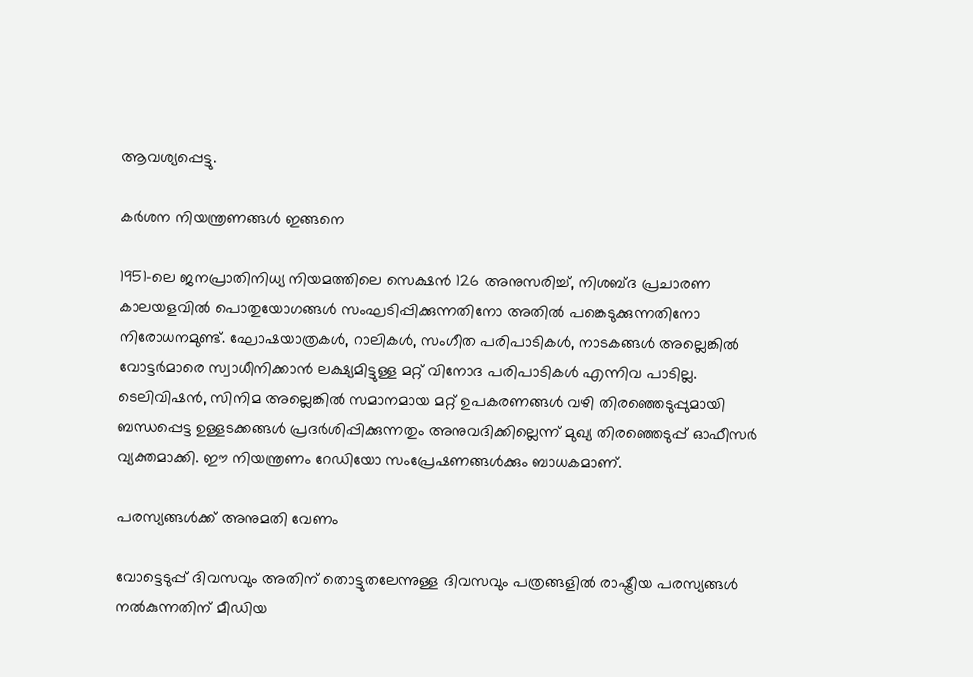ആവശ്യപ്പെട്ടു.

കർശന നിയന്ത്രണങ്ങൾ ഇങ്ങനെ

1951-ലെ ജനപ്രാതിനിധ്യ നിയമത്തിലെ സെക്ഷൻ 126 അനുസരിച്ച്, നിശബ്ദ പ്രചാരണ കാലയളവിൽ പൊതുയോഗങ്ങൾ സംഘടിപ്പിക്കുന്നതിനോ അതിൽ പങ്കെടുക്കുന്നതിനോ നിരോധനമുണ്ട്. ഘോഷയാത്രകൾ, റാലികൾ, സംഗീത പരിപാടികൾ, നാടകങ്ങൾ അല്ലെങ്കിൽ വോട്ടർമാരെ സ്വാധീനിക്കാൻ ലക്ഷ്യമിട്ടുള്ള മറ്റ് വിനോദ പരിപാടികൾ എന്നിവ പാടില്ല. ടെലിവിഷൻ, സിനിമ അല്ലെങ്കിൽ സമാനമായ മറ്റ് ഉപകരണങ്ങൾ വഴി തിരഞ്ഞെടുപ്പുമായി ബന്ധപ്പെട്ട ഉള്ളടക്കങ്ങൾ പ്രദർശിപ്പിക്കുന്നതും അനുവദിക്കില്ലെന്ന് മുഖ്യ തിരഞ്ഞെടുപ്പ് ഓഫീസർ വ്യക്തമാക്കി. ഈ നിയന്ത്രണം റേഡിയോ സംപ്രേഷണങ്ങൾക്കും ബാധകമാണ്.

പരസ്യങ്ങൾക്ക് അനുമതി വേണം

വോട്ടെടുപ്പ് ദിവസവും അതിന് തൊട്ടുതലേന്നുള്ള ദിവസവും പത്രങ്ങളിൽ രാഷ്ട്രീയ പരസ്യങ്ങൾ നൽകുന്നതിന് മീഡിയ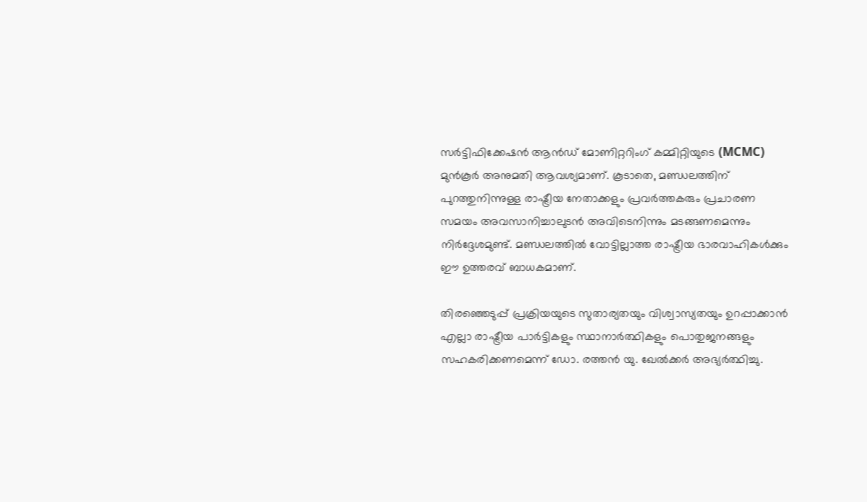സർട്ടിഫിക്കേഷൻ ആൻഡ് മോണിറ്ററിംഗ് കമ്മിറ്റിയുടെ (MCMC) മുൻകൂർ അനുമതി ആവശ്യമാണ്. കൂടാതെ, മണ്ഡലത്തിന് പുറത്തുനിന്നുള്ള രാഷ്ട്രീയ നേതാക്കളും പ്രവർത്തകരും പ്രചാരണ സമയം അവസാനിച്ചാലുടൻ അവിടെനിന്നും മടങ്ങണമെന്നും നിർദ്ദേശമുണ്ട്. മണ്ഡലത്തിൽ വോട്ടില്ലാത്ത രാഷ്ട്രീയ ഭാരവാഹികൾക്കും ഈ ഉത്തരവ് ബാധകമാണ്.

തിരഞ്ഞെടുപ്പ് പ്രക്രിയയുടെ സുതാര്യതയും വിശ്വാസ്യതയും ഉറപ്പാക്കാൻ എല്ലാ രാഷ്ട്രീയ പാർട്ടികളും സ്ഥാനാർത്ഥികളും പൊതുജനങ്ങളും സഹകരിക്കണമെന്ന് ഡോ. രത്തൻ യു. ഖേൽക്കർ അഭ്യർത്ഥിച്ചു.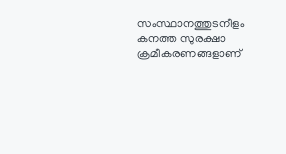സംസ്ഥാനത്തുടനീളം കനത്ത സുരക്ഷാ ക്രമീകരണങ്ങളാണ്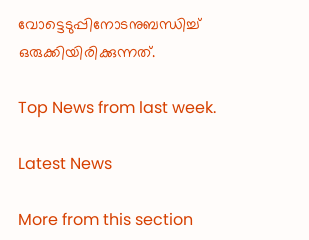വോട്ടെടുപ്പിനോടനുബന്ധിച്ച് ഒരുക്കിയിരിക്കുന്നത്.

Top News from last week.

Latest News

More from this section